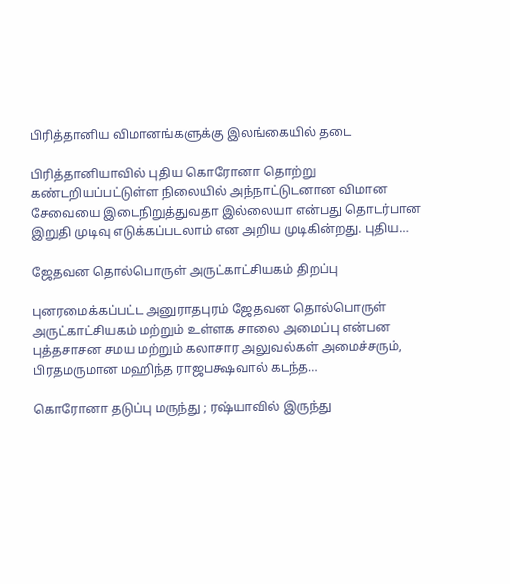பிரித்தானிய விமானங்களுக்கு இலங்கையில் தடை

பிரித்தானியாவில் புதிய கொரோனா தொற்று கண்டறியப்பட்டுள்ள நிலையில் அந்நாட்டுடனான விமான சேவையை இடைநிறுத்துவதா இல்லையா என்பது தொடர்பான இறுதி முடிவு எடுக்கப்படலாம் என அறிய முடிகின்றது. புதிய…

ஜேதவன தொல்பொருள் அருட்காட்சியகம் திறப்பு

புனரமைக்கப்பட்ட அனுராதபுரம் ஜேதவன தொல்பொருள் அருட்காட்சியகம் மற்றும் உள்ளக சாலை அமைப்பு என்பன புத்தசாசன சமய மற்றும் கலாசார அலுவல்கள் அமைச்சரும், பிரதமருமான மஹிந்த ராஜபக்ஷவால் கடந்த…

கொரோனா தடுப்பு மருந்து ; ரஷ்யாவில் இருந்து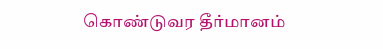கொண்டுவர தீர்மானம்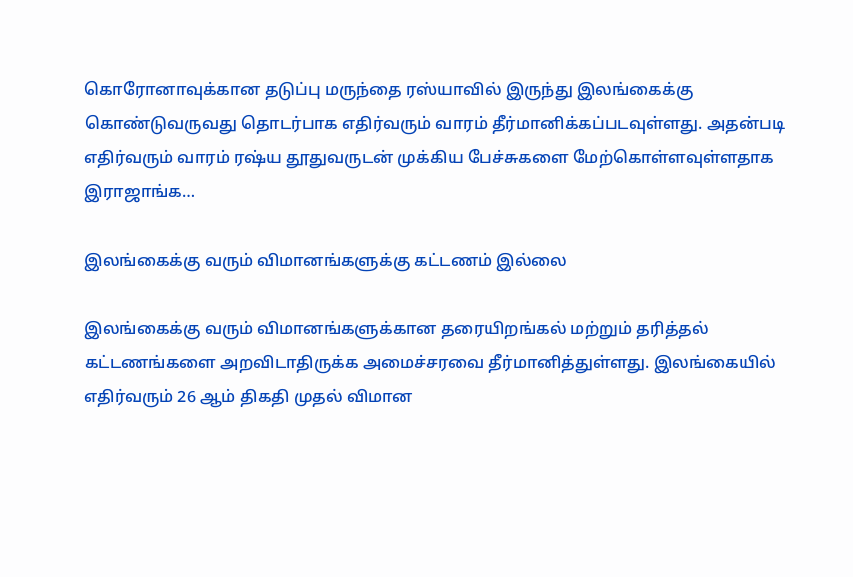கொரோனாவுக்கான தடுப்பு மருந்தை ரஸ்யாவில் இருந்து இலங்கைக்கு கொண்டுவருவது தொடர்பாக எதிர்வரும் வாரம் தீர்மானிக்கப்படவுள்ளது. அதன்படி எதிர்வரும் வாரம் ரஷ்ய தூதுவருடன் முக்கிய பேச்சுகளை மேற்கொள்ளவுள்ளதாக இராஜாங்க…

இலங்கைக்கு வரும் விமானங்களுக்கு கட்டணம் இல்லை

இலங்கைக்கு வரும் விமானங்களுக்கான தரையிறங்கல் மற்றும் தரித்தல் கட்டணங்களை அறவிடாதிருக்க அமைச்சரவை தீர்மானித்துள்ளது. இலங்கையில் எதிர்வரும் 26 ஆம் திகதி முதல் விமான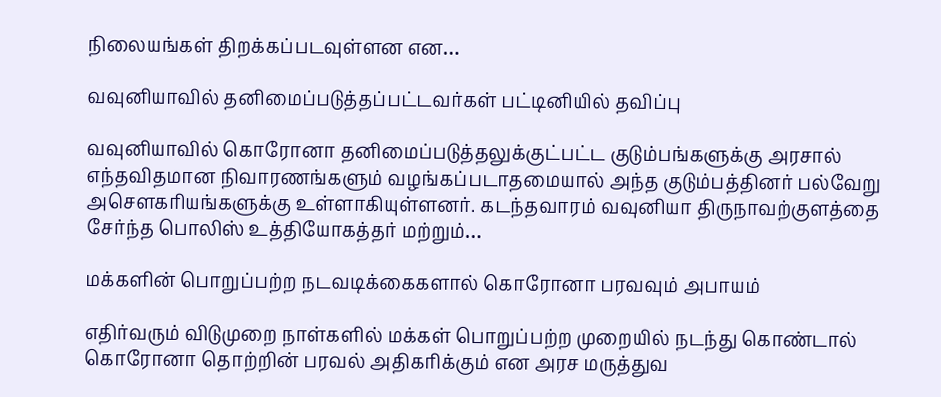நிலையங்கள் திறக்கப்படவுள்ளன என…

வவுனியாவில் தனிமைப்படுத்தப்பட்டவர்கள் பட்டினியில் தவிப்பு

வவுனியாவில் கொரோனா தனிமைப்படுத்தலுக்குட்பட்ட குடும்பங்களுக்கு அரசால் எந்தவிதமான நிவாரணங்களும் வழங்கப்படாதமையால் அந்த குடும்பத்தினர் பல்வேறு அசௌகரியங்களுக்கு உள்ளாகியுள்ளனர். கடந்தவாரம் வவுனியா திருநாவற்குளத்தை சேர்ந்த பொலிஸ் உத்தியோகத்தர் மற்றும்…

மக்களின் பொறுப்பற்ற நடவடிக்கைகளால் கொரோனா பரவவும் அபாயம்

எதிர்வரும் விடுமுறை நாள்களில் மக்கள் பொறுப்பற்ற முறையில் நடந்து கொண்டால் கொரோனா தொற்றின் பரவல் அதிகரிக்கும் என அரச மருத்துவ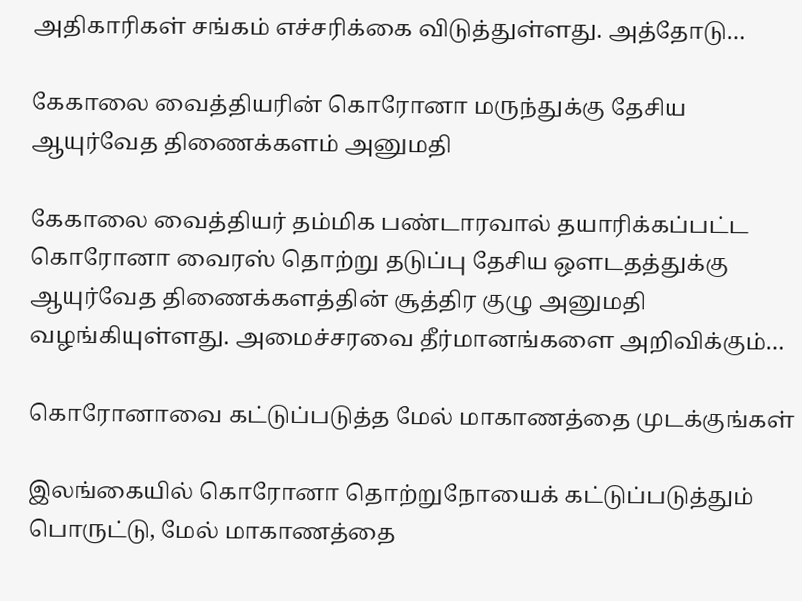அதிகாரிகள் சங்கம் எச்சரிக்கை விடுத்துள்ளது. அத்தோடு…

கேகாலை வைத்தியரின் கொரோனா மருந்துக்கு தேசிய ஆயுர்வேத திணைக்களம் அனுமதி

கேகாலை வைத்தியர் தம்மிக பண்டாரவால் தயாரிக்கப்பட்ட கொரோனா வைரஸ் தொற்று தடுப்பு தேசிய ஒளடதத்துக்கு ஆயுர்வேத திணைக்களத்தின் சூத்திர குழு அனுமதி வழங்கியுள்ளது. அமைச்சரவை தீர்மானங்களை அறிவிக்கும்…

கொரோனாவை கட்டுப்படுத்த மேல் மாகாணத்தை முடக்குங்கள்

இலங்கையில் கொரோனா தொற்றுநோயைக் கட்டுப்படுத்தும் பொருட்டு, மேல் மாகாணத்தை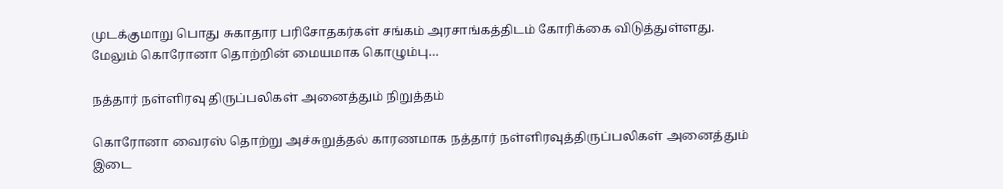முடக்குமாறு பொது சுகாதார பரிசோதகர்கள் சங்கம் அரசாங்கத்திடம் கோரிக்கை விடுத்துள்ளது. மேலும் கொரோனா தொற்றின் மையமாக கொழும்பு…

நத்தார் நள்ளிரவு திருப்பலிகள் அனைத்தும் நிறுத்தம்

கொரோனா வைரஸ் தொற்று அச்சுறுத்தல் காரணமாக நத்தார் நள்ளிரவுத்திருப்பலிகள் அனைத்தும் இடை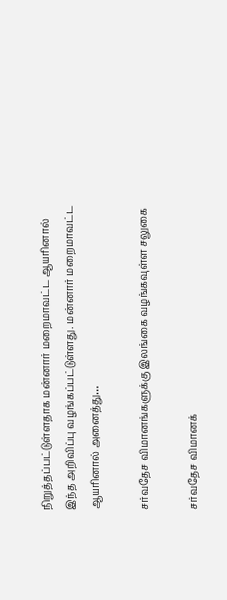நிறுத்தப்பட்டுள்ளதாக மன்னார் மறைமாவட்ட ஆயரினால் இந்த அறிவிப்பு வழங்கப்பட்டுள்ளது. மன்னார் மறைமாவட்ட ஆயரினால் அனைத்து…

சர்வதேச விமானங்களுக்கு இலங்கை வழங்கவுள்ள சலுகை

சர்வதேச விமானக்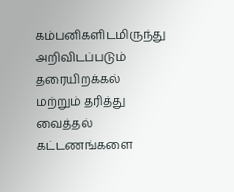கம்பனிகளிடமிருந்து அறிவிடப்படும் தரையிறக்கல் மற்றும் தரித்து வைத்தல் கட்டணங்களை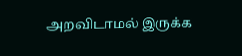அறவிடாமல் இருக்க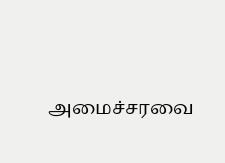அமைச்சரவை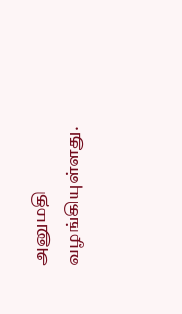அனுமதி வழங்கியுள்ளது.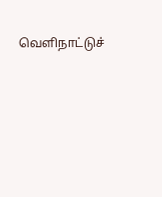வெளிநாட்டுச்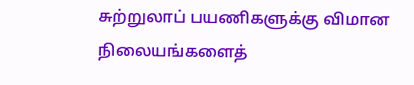சுற்றுலாப் பயணிகளுக்கு விமான நிலையங்களைத்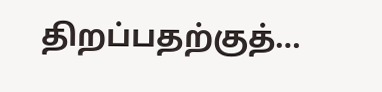திறப்பதற்குத்…